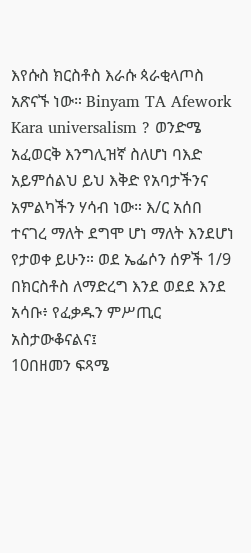እየሱስ ክርስቶስ እራሱ ጳራቂላጦስ አጽናኙ ነው። Binyam TA Afework Kara universalism ? ወንድሜ አፈወርቅ እንግሊዝኛ ስለሆነ ባእድ አይምሰልህ ይህ እቅድ የአባታችንና አምልካችን ሃሳብ ነው። እ/ር አሰበ ተናገረ ማለት ደግሞ ሆነ ማለት እንደሆነ የታወቀ ይሁን። ወደ ኤፌሶን ሰዎች 1/9 በክርስቶስ ለማድረግ እንደ ወደደ እንደ አሳቡ፥ የፈቃዱን ምሥጢር አስታውቆናልና፤
10በዘመን ፍጻሜ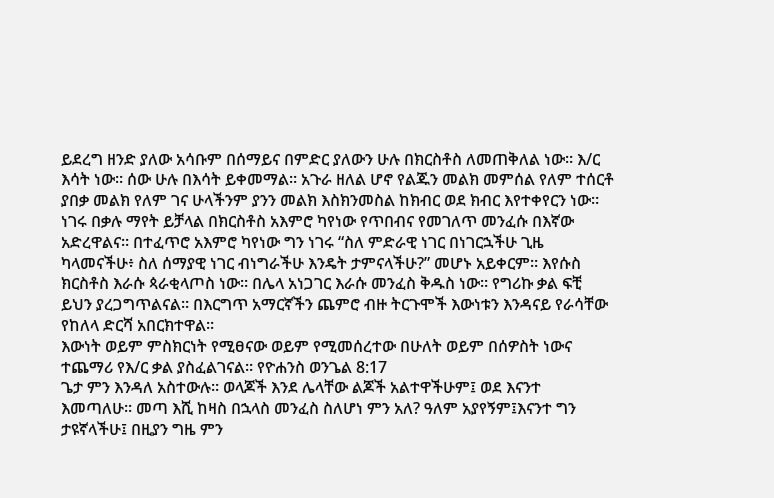ይደረግ ዘንድ ያለው አሳቡም በሰማይና በምድር ያለውን ሁሉ በክርስቶስ ለመጠቅለል ነው። እ/ር እሳት ነው። ሰው ሁሉ በእሳት ይቀመማል። አጉራ ዘለል ሆኖ የልጁን መልክ መምሰል የለም ተሰርቶ ያበቃ መልክ የለም ገና ሁላችንም ያንን መልክ እስክንመስል ከክብር ወደ ክብር እየተቀየርን ነው። ነገሩ በቃሉ ማየት ይቻላል በክርስቶስ አእምሮ ካየነው የጥበብና የመገለጥ መንፈሱ በእኛው አድረዋልና። በተፈጥሮ አእምሮ ካየነው ግን ነገሩ “ስለ ምድራዊ ነገር በነገርኋችሁ ጊዜ ካላመናችሁ፥ ስለ ሰማያዊ ነገር ብነግራችሁ እንዴት ታምናላችሁ?” መሆኑ አይቀርም። እየሱስ ክርስቶስ እራሱ ጳራቂላጦስ ነው። በሌላ አነጋገር እራሱ መንፈስ ቅዱስ ነው። የግሪኩ ቃል ፍቺ ይህን ያረጋግጥልናል። በእርግጥ አማርኛችን ጨምሮ ብዙ ትርጉሞች እውነቱን እንዳናይ የራሳቸው የከለላ ድርሻ አበርክተዋል።
እውነት ወይም ምስክርነት የሚፀናው ወይም የሚመሰረተው በሁለት ወይም በሰዎስት ነውና ተጨማሪ የእ/ር ቃል ያስፈልገናል። የዮሐንስ ወንጌል 8:17
ጌታ ምን እንዳለ አስተውሉ። ወላጆች እንደ ሌላቸው ልጆች አልተዋችሁም፤ ወደ እናንተ እመጣለሁ። መጣ እሺ ከዛስ በኋላስ መንፈስ ስለሆነ ምን አለ? ዓለም አያየኝም፤እናንተ ግን ታዩኛላችሁ፤ በዚያን ግዜ ምን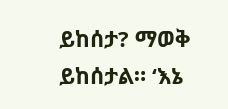ይከሰታ? ማወቅ ይከሰታል። ‘እኔ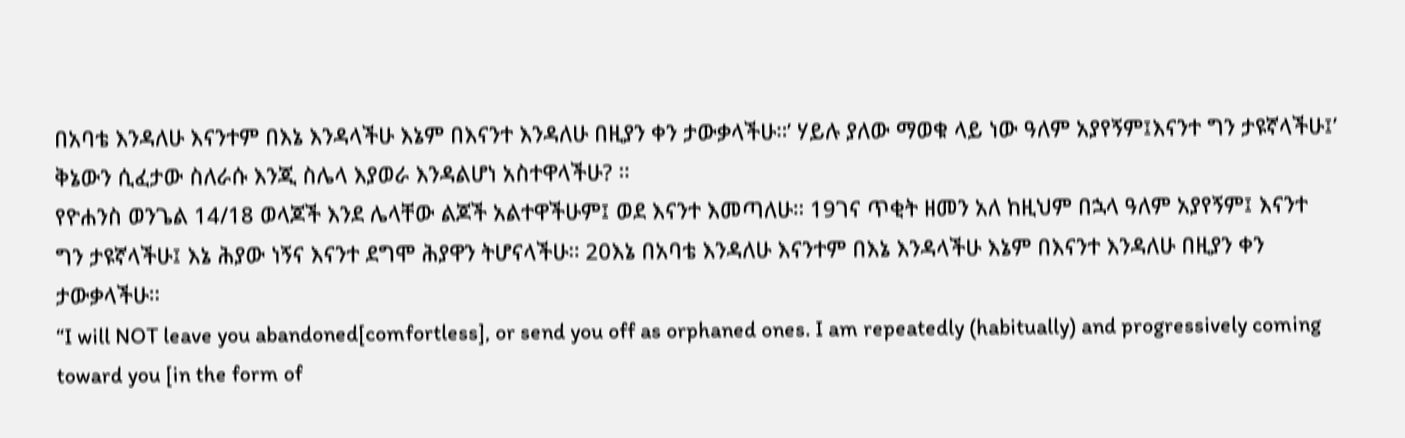በአባቴ እንዳለሁ እናንተም በእኔ እንዳላችሁ እኔም በእናንተ እንዳለሁ በዚያን ቀን ታውቃላችሁ።’ ሃይሉ ያለው ማወቁ ላይ ነው ዓለም አያየኝም፤እናንተ ግን ታዩኛላችሁ፤’ ቅኔውን ሲፈታው ስለራሱ እንጂ ስሌላ እያወራ እንዳልሆነ አስተዋላችሁ? ።
የዮሐንስ ወንጌል 14/18 ወላጆች እንደ ሌላቸው ልጆች አልተዋችሁም፤ ወደ እናንተ እመጣለሁ። 19ገና ጥቂት ዘመን አለ ከዚህም በኋላ ዓለም አያየኝም፤ እናንተ ግን ታዩኛላችሁ፤ እኔ ሕያው ነኝና እናንተ ደግሞ ሕያዋን ትሆናላችሁ። 20እኔ በአባቴ እንዳለሁ እናንተም በእኔ እንዳላችሁ እኔም በእናንተ እንዳለሁ በዚያን ቀን ታውቃላችሁ።
“I will NOT leave you abandoned[comfortless], or send you off as orphaned ones. I am repeatedly (habitually) and progressively coming toward you [in the form of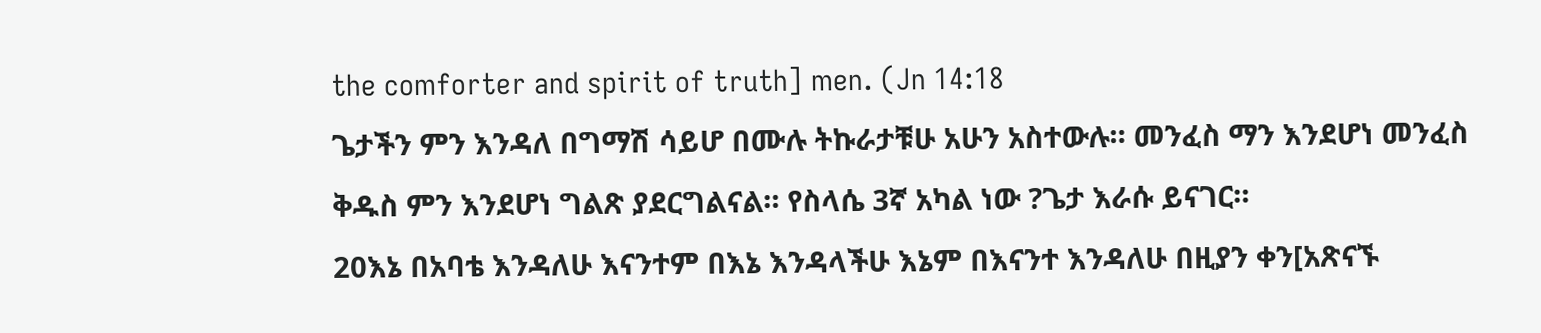the comforter and spirit of truth] men. (Jn 14:18
ጌታችን ምን እንዳለ በግማሽ ሳይሆ በሙሉ ትኩራታቹሁ አሁን አስተውሉ። መንፈስ ማን እንደሆነ መንፈስ ቅዱስ ምን እንደሆነ ግልጽ ያደርግልናል። የስላሴ 3ኛ አካል ነው ?ጌታ እራሱ ይናገር።
20እኔ በአባቴ እንዳለሁ እናንተም በእኔ እንዳላችሁ እኔም በእናንተ እንዳለሁ በዚያን ቀን[አጽናኙ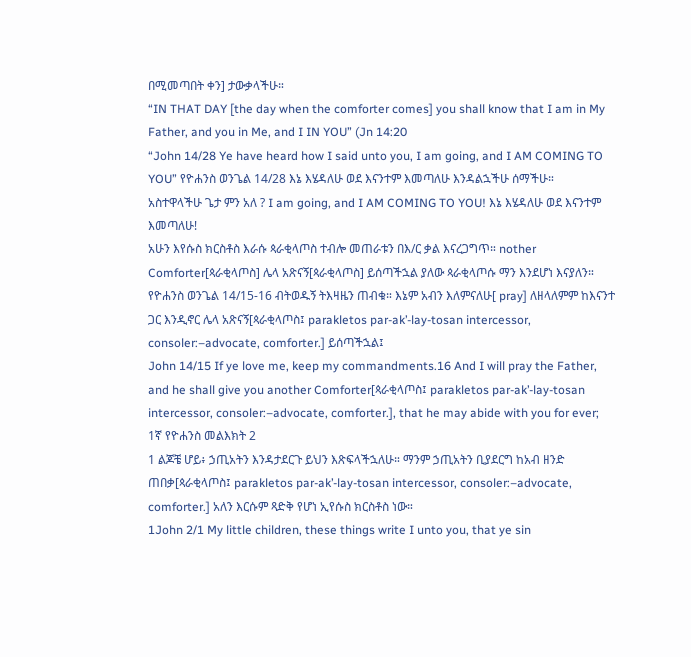በሚመጣበት ቀን] ታውቃላችሁ።
“IN THAT DAY [the day when the comforter comes] you shall know that I am in My Father, and you in Me, and I IN YOU” (Jn 14:20
“John 14/28 Ye have heard how I said unto you, I am going, and I AM COMING TO YOU” የዮሐንስ ወንጌል 14/28 እኔ እሄዳለሁ ወደ እናንተም እመጣለሁ እንዳልኋችሁ ሰማችሁ።
አስተዋላችሁ ጌታ ምን አለ ? I am going, and I AM COMING TO YOU! እኔ እሄዳለሁ ወደ እናንተም እመጣለሁ!
አሁን እየሱስ ክርስቶስ እራሱ ጳራቂላጦስ ተብሎ መጠራቱን በእ/ር ቃል እናረጋግጥ። nother Comforter[ጳራቂላጦስ] ሌላ አጽናኝ[ጳራቂላጦስ] ይሰጣችኋል ያለው ጳራቂላጦሱ ማን እንደሆነ እናያለን።
የዮሐንስ ወንጌል 14/15-16 ብትወዱኝ ትእዛዜን ጠብቁ። እኔም አብን እለምናለሁ[ pray] ለዘላለምም ከእናንተ ጋር እንዲኖር ሌላ አጽናኝ[ጳራቂላጦስ፤ parakletos par-ak’-lay-tosan intercessor, consoler:–advocate, comforter.] ይሰጣችኋል፤
John 14/15 If ye love me, keep my commandments.16 And I will pray the Father, and he shall give you another Comforter[ጳራቂላጦስ፤ parakletos par-ak’-lay-tosan intercessor, consoler:–advocate, comforter.], that he may abide with you for ever;
1ኛ የዮሐንስ መልእክት 2
1 ልጆቼ ሆይ፥ ኃጢአትን እንዳታደርጉ ይህን እጽፍላችኋለሁ። ማንም ኃጢአትን ቢያደርግ ከአብ ዘንድ ጠበቃ[ጳራቂላጦስ፤ parakletos par-ak’-lay-tosan intercessor, consoler:–advocate, comforter.] አለን እርሱም ጻድቅ የሆነ ኢየሱስ ክርስቶስ ነው።
1John 2/1 My little children, these things write I unto you, that ye sin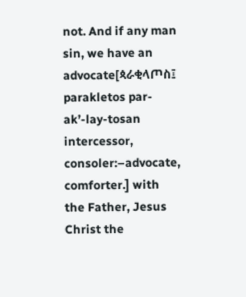not. And if any man sin, we have an advocate[ጳራቂላጦስ፤ parakletos par-ak’-lay-tosan intercessor, consoler:–advocate, comforter.] with the Father, Jesus Christ the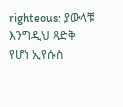righteous: ያውላቹ እንግዲህ ጻድቅ የሆነ ኢየሱስ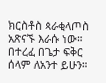ክርስቶስ ጳራቂላጦስ አጽናኙ እራሱ ነው። በተረፈ በጌታ ፍቅር ሰላም ለአንተ ይሁን።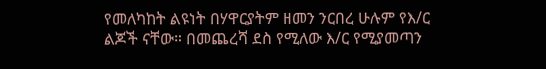የመለካከት ልዩነት በሃዋርያትም ዘመን ንርበረ ሁሉም የእ/ር ልጆች ናቸው። በመጨረሻ ደስ የሚለው እ/ር የሚያመጣን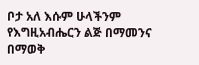ቦታ አለ እሱም ሁላችንም የእግዚአብሔርን ልጅ በማመንና በማወቅ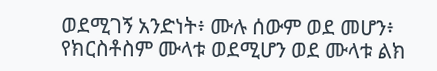ወደሚገኝ አንድነት፥ ሙሉ ሰውም ወደ መሆን፥ የክርስቶስም ሙላቱ ወደሚሆን ወደ ሙላቱ ልክ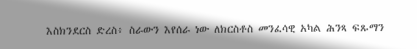እስክንደርስ ድረስ፥ ስራውን እየሰራ ነው ለክርስቶስ መንፈሳዊ አካል ሕንጻ ፍጹማን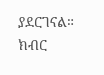ያደርገናል። ክብር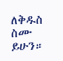ለቅዱስ ስሙ ይሁን።